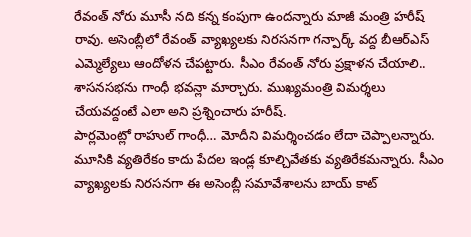రేవంత్ నోరు మూసీ నది కన్న కంపుగా ఉందన్నారు మాజీ మంత్రి హరీష్ రావు. అసెంబ్లీలో రేవంత్ వ్యాఖ్యలకు నిరసనగా గన్పార్క్ వద్ద బీఆర్ఎస్ ఎమ్మెల్యేలు ఆందోళన చేపట్టారు. సీఎం రేవంత్ నోరు ప్రక్షాళన చేయాలి.. శాసనసభను గాంధీ భవన్లా మార్చారు. ముఖ్యమంత్రి విమర్శలు చేయవద్దంటే ఎలా అని ప్రశ్నించారు హరీష్.
పార్లమెంట్లో రాహుల్ గాంధీ… మోదీని విమర్శించడం లేదా చెప్పాలన్నారు. మూసికి వ్యతిరేకం కాదు పేదల ఇండ్ల కూల్చివేతకు వ్యతిరేకమన్నారు. సీఎం వ్యాఖ్యలకు నిరసనగా ఈ అసెంబ్లీ సమావేశాలను బాయ్ కాట్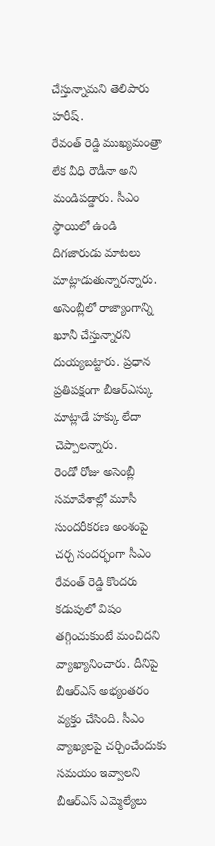చేస్తున్నామని తెలిపారు హరీష్.
రేవంత్ రెడ్డి ముఖ్యమంత్రా లేక వీధి రౌడీనా అని మండిపడ్డారు. సీఎం స్థాయిలో ఉండి దిగజారుడు మాటలు మాట్లాడుతున్నారన్నారు. అసెంబ్లీలో రాజ్యాంగాన్ని ఖూనీ చేస్తున్నారని దుయ్యబట్టారు. ప్రధాన ప్రతిపక్షంగా బీఆర్ఎస్కు మాట్లాడే హక్కు లేదా చెప్పాలన్నారు.
రెండో రోజు అసెంబ్లీ సమావేశాల్లో మూసీ సుందరీకరణ అంశంపై చర్చ సందర్భంగా సీఎం రేవంత్ రెడ్డి కొందరు కడుపులో విషం తగ్గించుకుంటే మంచిదని వ్యాఖ్యానించారు. దీనిపై బీఆర్ఎస్ అభ్యంతరం వ్యక్తం చేసింది. సీఎం వ్యాఖ్యలపై చర్చించేందుకు సమయం ఇవ్వాలని బీఆర్ఎస్ ఎమ్మెల్యేలు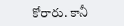కోరారు. కానీ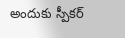అందుకు స్పీకర్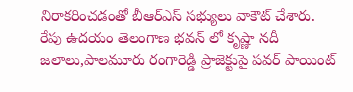నిరాకరించడంతో బీఆర్ఎస్ సభ్యులు వాకౌట్ చేశారు.
రేపు ఉదయం తెలంగాణ భవన్ లో కృష్ణా నదీ జలాలు,పాలమూరు రంగారెడ్డి ప్రాజెక్టుపై పవర్ పాయింట్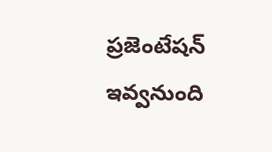ప్రజెంటేషన్ ఇవ్వనుంది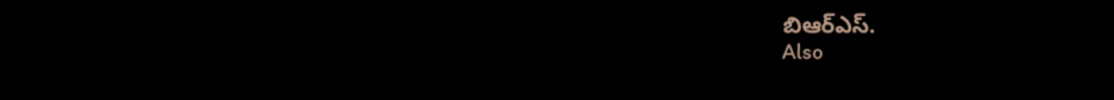బిఆర్ఎస్.
Also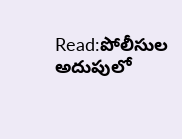Read:పోలీసుల అదుపులో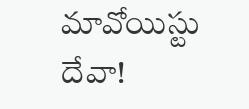మావోయిస్టు దేవా!